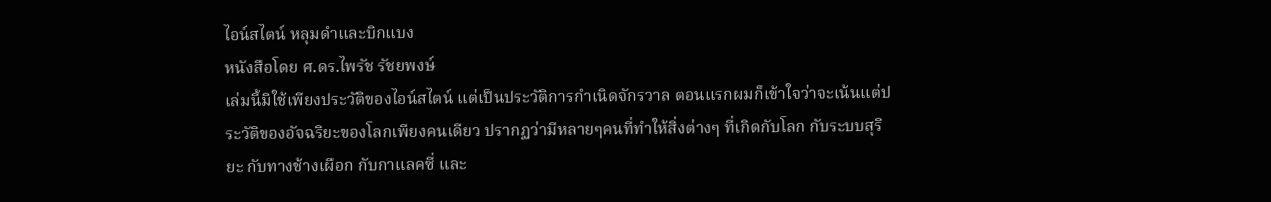ไอน์สไตน์ หลุมดำและบิกแบง
หนังสือโดย ศ.ดร.ไพรัช รัชยพงษ์
เล่มนี้มิใช้เพียงประวัติของไอน์สไตน์ แต่เป็นประวัติการกำเนิดจักรวาล ตอนแรกผมก็เข้าใจว่าจะเน้นแต่ประวัติของอัจฉริยะของโลกเพียงคนเดียว ปรากฏว่ามีหลายๆคนที่ทำให้สิ่งต่างๆ ที่เกิดกับโลก กับระบบสุริยะ กับทางช้างเผือก กับกาแลคซี่ และ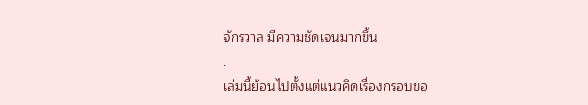จักรวาล มีความชัดเจนมากขึ้น
.
เล่มนี้ย้อนไปตั้งแต่แนวคิดเรื่องกรอบขอ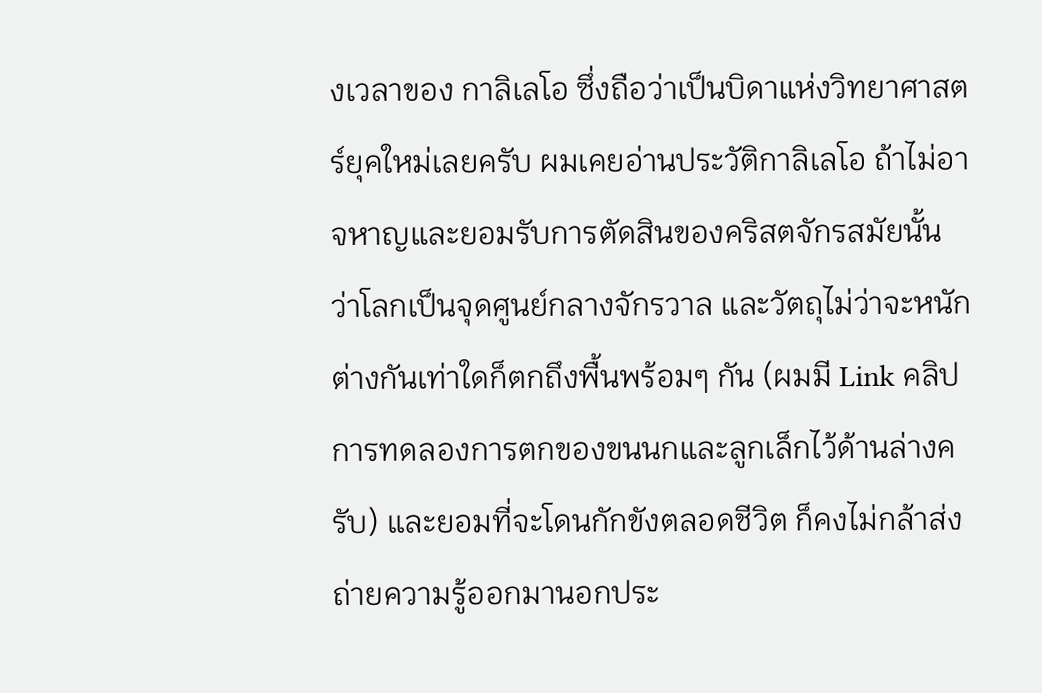งเวลาของ กาลิเลโอ ซึ่งถือว่าเป็นบิดาแห่งวิทยาศาสตร์ยุคใหม่เลยครับ ผมเคยอ่านประวัติกาลิเลโอ ถ้าไม่อาจหาญและยอมรับการตัดสินของคริสตจักรสมัยนั้น ว่าโลกเป็นจุดศูนย์กลางจักรวาล และวัตถุไม่ว่าจะหนักต่างกันเท่าใดก็ตกถึงพื้นพร้อมๆ กัน (ผมมี Link คลิปการทดลองการตกของขนนกและลูกเล็กไว้ด้านล่างครับ) และยอมที่จะโดนกักขังตลอดชีวิต ก็คงไม่กล้าส่งถ่ายความรู้ออกมานอกประ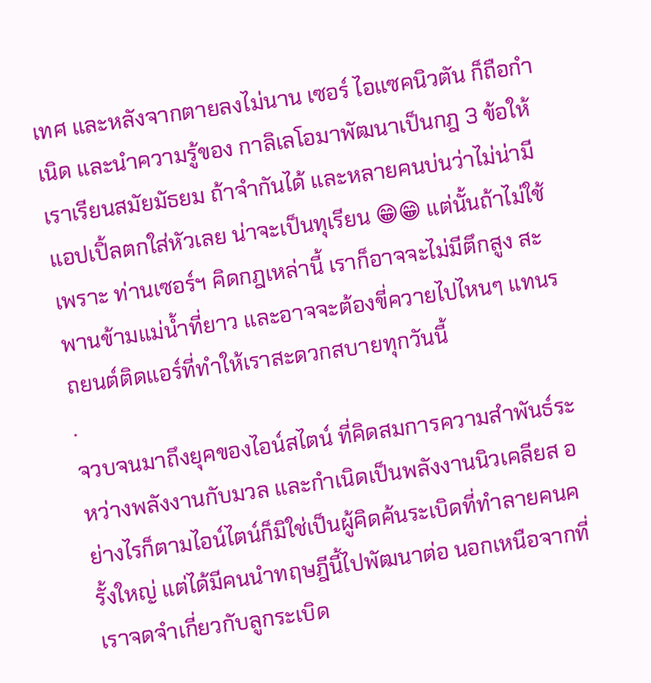เทศ และหลังจากตายลงไม่นาน เซอร์ ไอแซคนิวตัน ก็ถือกำเนิด และนำความรู้ของ กาลิเลโอมาพัฒนาเป็นกฎ 3 ข้อให้เราเรียนสมัยมัธยม ถ้าจำกันได้ และหลายคนบ่นว่าไม่น่ามีแอปเปิ้ลตกใส่หัวเลย น่าจะเป็นทุเรียน 😁😁 แต่นั้นถ้าไม่ใช้เพราะ ท่านเซอร์ฯ คิดกฎเหล่านี้ เราก็อาจจะไม่มีตึกสูง สะพานข้ามแม่น้ำที่ยาว และอาจจะต้องขี่ควายไปไหนๆ แทนรถยนต์ติดแอร์ที่ทำให้เราสะดวกสบายทุกวันนี้
.
จวบจนมาถึงยุคของไอน์สไตน์ ที่คิดสมการความสำพันธ์ระหว่างพลังงานกับมวล และกำเนิดเป็นพลังงานนิวเคลียส อย่างไรก็ตามไอน์ไตน์ก็มิใช่เป็นผู้คิดค้นระเบิดที่ทำลายคนครั้งใหญ่ แต่ได้มีคนนำทฤษฎีนี้ไปพัฒนาต่อ นอกเหนือจากที่เราจดจำเกี่ยวกับลูกระเบิด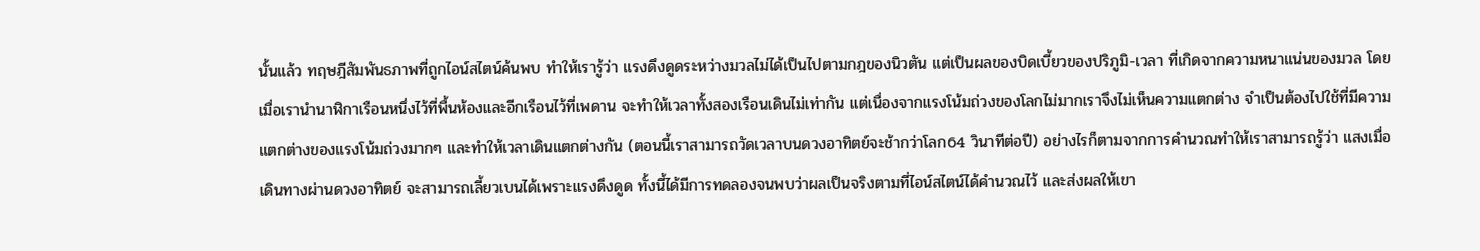นั้นแล้ว ทฤษฎีสัมพันธภาพที่ถูกไอน์สไตน์ค้นพบ ทำให้เรารู้ว่า แรงดึงดูดระหว่างมวลไม่ได้เป็นไปตามกฎของนิวตัน แต่เป็นผลของบิดเบี้ยวของปริภูมิ-เวลา ที่เกิดจากความหนาแน่นของมวล โดยเมื่อเรานำนาฬิกาเรือนหนึ่งไว้ที่พื้นห้องและอีกเรือนไว้ที่เพดาน จะทำให้เวลาทั้งสองเรือนเดินไม่เท่ากัน แต่เนื่องจากแรงโน้มถ่วงของโลกไม่มากเราจึงไม่เห็นความแตกต่าง จำเป็นต้องไปใช้ที่มีความแตกต่างของแรงโน้มถ่วงมากๆ และทำให้เวลาเดินแตกต่างกัน (ตอนนี้เราสามารถวัดเวลาบนดวงอาทิตย์จะช้ากว่าโลก64 วินาทีต่อปี) อย่างไรก็ตามจากการคำนวณทำให้เราสามารถรู้ว่า แสงเมื่อเดินทางผ่านดวงอาทิตย์ จะสามารถเลี้ยวเบนได้เพราะแรงดึงดูด ทั้งนี้ได้มีการทดลองจนพบว่าผลเป็นจริงตามที่ไอน์สไตน์ได้คำนวณไว้ และส่งผลให้เขา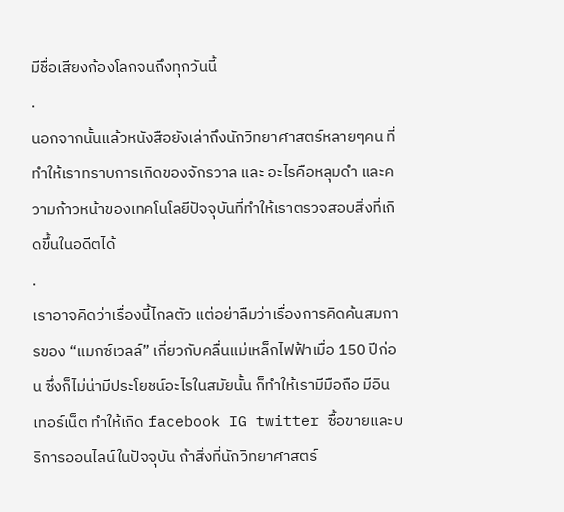มีชื่อเสียงก้องโลกจนถึงทุกวันนี้
.
นอกจากนั้นแล้วหนังสือยังเล่าถึงนักวิทยาศาสตร์หลายๆคน ที่ทำให้เราทราบการเกิดของจักรวาล และ อะไรคือหลุมดำ และความก้าวหน้าของเทคโนโลยีปัจจุบันที่ทำให้เราตรวจสอบสิ่งที่เกิดขึ้นในอดีตได้
.
เราอาจคิดว่าเรื่องนี้ไกลตัว แต่อย่าลืมว่าเรื่องการคิดค้นสมการของ “แมกซ์เวลล์” เกี่ยวกับคลื่นแม่เหล็กไฟฟ้าเมื่อ 150 ปีก่อน ซึ่งก็ไม่น่ามีประโยชน์อะไรในสมัยนั้น ก็ทำให้เรามีมือถือ มีอินเทอร์เน็ต ทำให้เกิด facebook IG twitter ซื้อขายและบริการออนไลน์ในปัจจุบัน ถ้าสิ่งที่นักวิทยาศาสตร์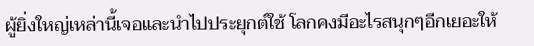ผู้ยิ่งใหญ่เหล่านี้เจอและนำไปประยุกต์ใช้ โลกคงมีอะไรสนุกๆอีกเยอะให้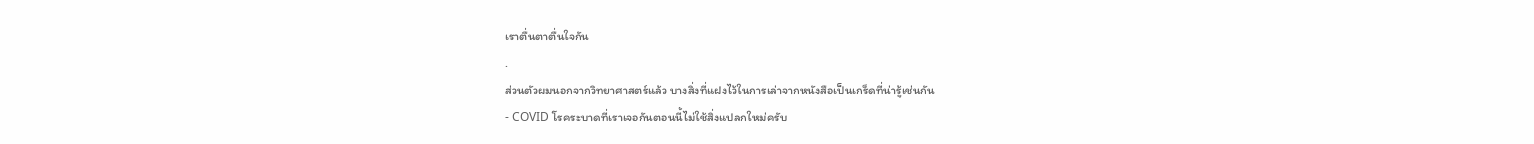เราตื่นตาตื่นใจกัน
.
ส่วนตัวผมนอกจากวิทยาศาสตร์แล้ว บางสิ่งที่แฝงไว้ในการเล่าจากหนังสือเป็นเกร็ดที่น่ารู้เช่นกัน
- COVID โรคระบาดที่เราเจอกันตอนนี้ไม่ใช้สิ่งแปลกใหม่ครับ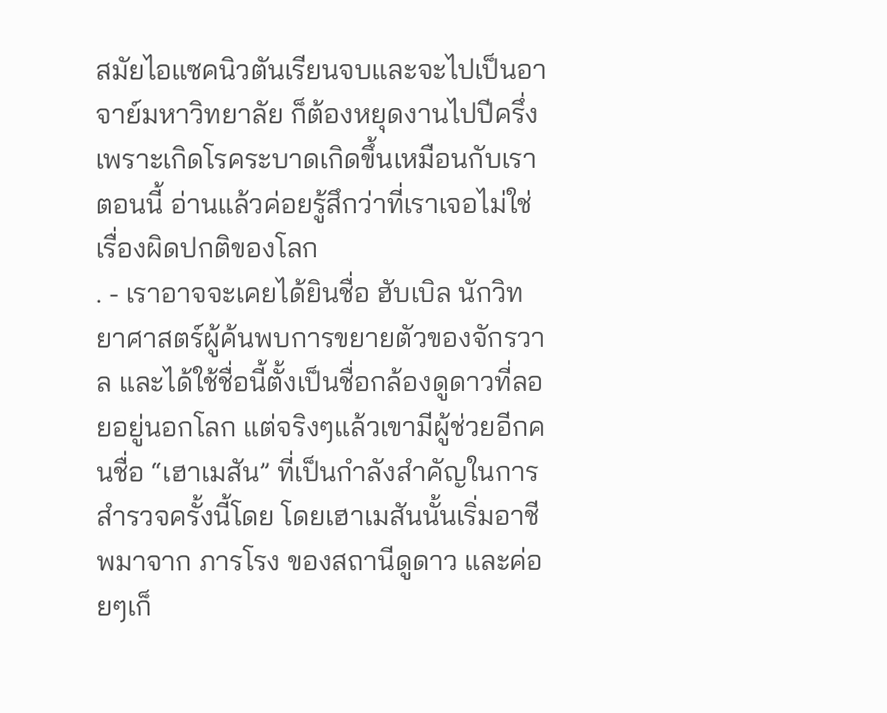สมัยไอแซคนิวตันเรียนจบและจะไปเป็นอาจาย์มหาวิทยาลัย ก็ต้องหยุดงานไปปีครึ่ง เพราะเกิดโรคระบาดเกิดขึ้นเหมือนกับเราตอนนี้ อ่านแล้วค่อยรู้สึกว่าที่เราเจอไม่ใช่เรื่องผิดปกติของโลก
. - เราอาจจะเคยได้ยินชื่อ ฮับเบิล นักวิทยาศาสตร์ผู้ค้นพบการขยายตัวของจักรวาล และได้ใช้ชื่อนี้ตั้งเป็นชื่อกล้องดูดาวที่ลอยอยู่นอกโลก แต่จริงๆแล้วเขามีผู้ช่วยอีกคนชื่อ “เฮาเมสัน” ที่เป็นกำลังสำคัญในการสำรวจครั้งนี้โดย โดยเฮาเมสันนั้นเริ่มอาชีพมาจาก ภารโรง ของสถานีดูดาว และค่อยๆเก็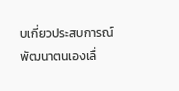บเกี่ยวประสบการณ์พัฒนาตนเองเลื่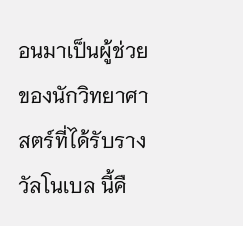อนมาเป็นผู้ช่วย ของนักวิทยาศาสตร์ที่ได้รับรางวัลโนเบล นี้คื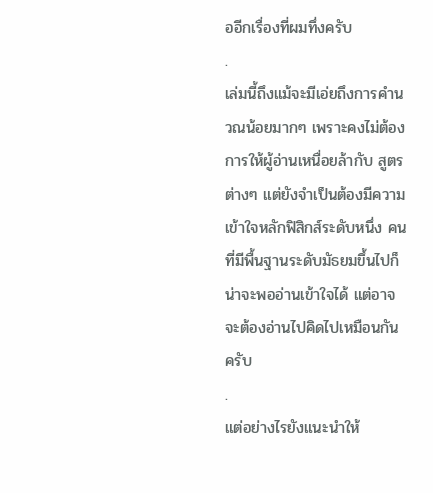ออีกเรื่องที่ผมทึ่งครับ
.
เล่มนี้ถึงแม้จะมีเอ่ยถึงการคำนวณน้อยมากๆ เพราะคงไม่ต้องการให้ผู้อ่านเหนื่อยล้ากับ สูตรต่างๆ แต่ยังจำเป็นต้องมีความเข้าใจหลักฟิสิกส์ระดับหนึ่ง คนที่มีพื้นฐานระดับมัธยมขึ้นไปก็น่าจะพออ่านเข้าใจได้ แต่อาจจะต้องอ่านไปคิดไปเหมือนกันครับ
.
แต่อย่างไรยังแนะนำให้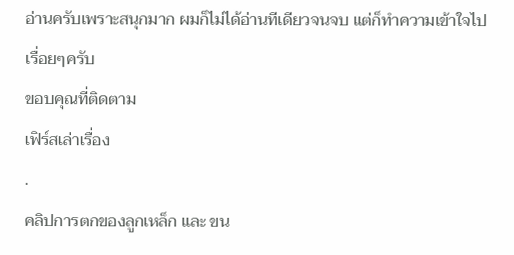อ่านครับเพราะสนุกมาก ผมก็ไม่ได้อ่านทีเดียวจนจบ แต่ก็ทำความเข้าใจไปเรื่อยๆครับ
ขอบคุณที่ติดตาม
เฟิร์สเล่าเรื่อง
.
คลิปการตกของลูกเหล็ก และ ขน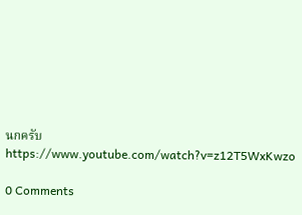นกครับ https://www.youtube.com/watch?v=z12T5WxKwzo

0 Comments